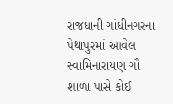રાજધાની ગાંધીનગરના પેથાપુરમાં આવેલ સ્વામિનારાયણ ગૌ શાળા પાસે કોઈ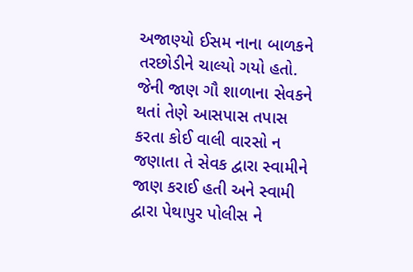અજાણ્યો ઈસમ નાના બાળકને તરછોડીને ચાલ્યો ગયો હતો. જેની જાણ ગૌ શાળાના સેવકને થતાં તેણે આસપાસ તપાસ કરતા કોઈ વાલી વારસો ન જણાતા તે સેવક દ્વારા સ્વામીને જાણ કરાઈ હતી અને સ્વામી દ્વારા પેથાપુર પોલીસ ને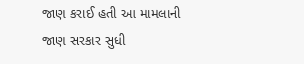જાણ કરાઈ હતી આ મામલાની જાણ સરકાર સુધી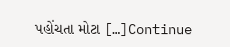પહોંચતા મોટા […]Continue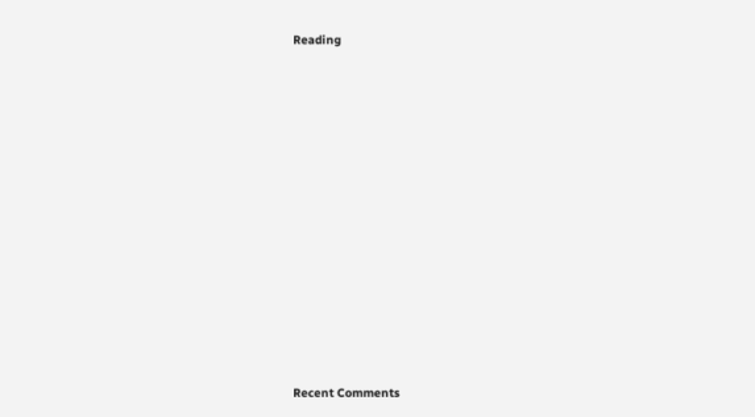Reading


















Recent Comments